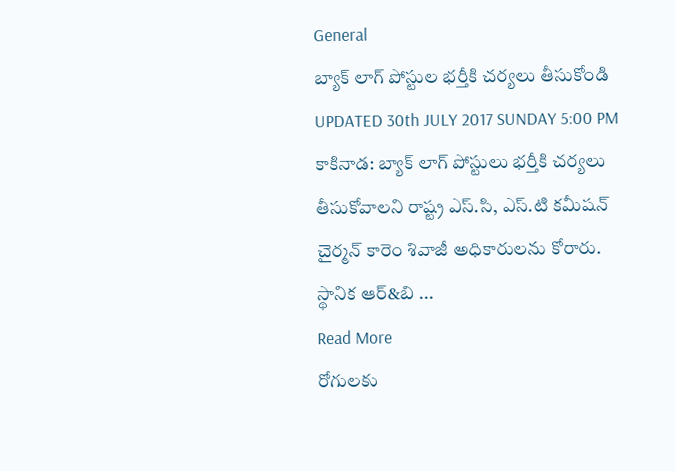General
బ్యాక్ లాగ్ పోస్టుల భర్తీకి చర్యలు తీసుకోండి
UPDATED 30th JULY 2017 SUNDAY 5:00 PM
కాకినాడ: బ్యాక్ లాగ్ పోస్టులు భర్తీకి చర్యలు తీసుకోవాలని రాష్ట్ర ఎస్.సి, ఎస్.టి కమీషన్ చైర్మన్ కారెం శివాజీ అధికారులను కోరారు. స్థానిక ఆర్&బి ...
Read More
రోగులకు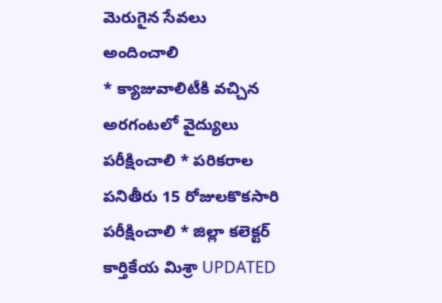మెరుగైన సేవలు అందించాలి
* క్యాజువాలిటీకి వచ్చిన అరగంటలో వైద్యులు పరీక్షించాలి * పరికరాల పనితీరు 15 రోజులకొకసారి పరీక్షించాలి * జిల్లా కలెక్టర్ కార్తికేయ మిశ్రా UPDATED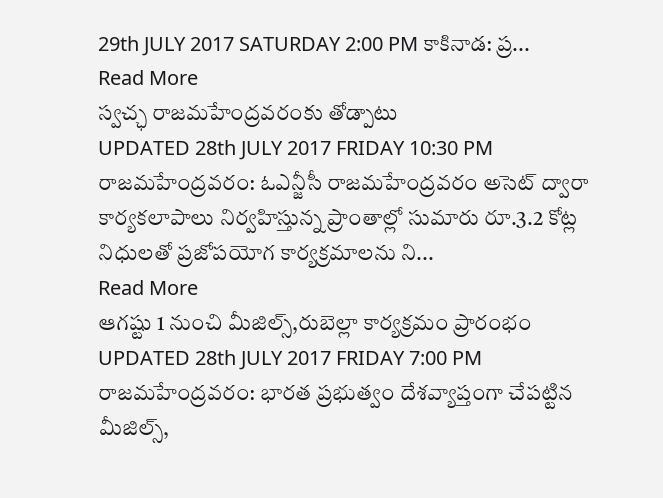29th JULY 2017 SATURDAY 2:00 PM కాకినాడ: ప్ర...
Read More
స్వచ్ఛ రాజమహేంద్రవరంకు తోడ్పాటు
UPDATED 28th JULY 2017 FRIDAY 10:30 PM
రాజమహేంద్రవరం: ఓఎన్జీసీ రాజమహేంద్రవరం అసెట్ ద్వారా కార్యకలాపాలు నిర్వహిస్తున్న ప్రాంతాల్లో సుమారు రూ.3.2 కోట్ల నిధులతో ప్రజోపయోగ కార్యక్రమాలను ని...
Read More
ఆగష్టు 1 నుంచి మీజిల్స్,రుబెల్లా కార్యక్రమం ప్రారంభం
UPDATED 28th JULY 2017 FRIDAY 7:00 PM
రాజమహేంద్రవరం: భారత ప్రభుత్వం దేశవ్యాప్తంగా చేపట్టిన మీజిల్స్,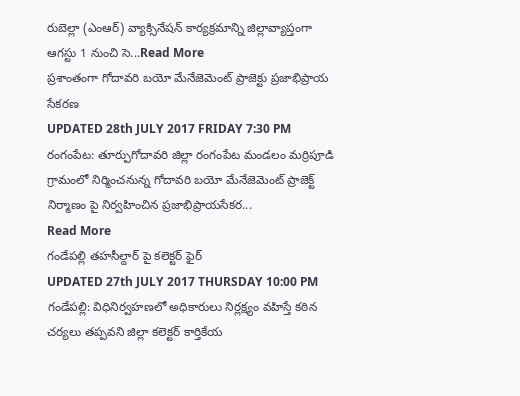రుబెల్లా (ఎంఆర్) వ్యాక్సినేషన్ కార్యక్రమాన్ని జిల్లావ్యాప్తంగా ఆగస్టు 1 నుంచి సె...Read More
ప్రశాంతంగా గోదావరి బయో మేనేజెమెంట్ ప్రాజెక్టు ప్రజాభిప్రాయ సేకరణ
UPDATED 28th JULY 2017 FRIDAY 7:30 PM
రంగంపేట: తూర్పుగోదావరి జిల్లా రంగంపేట మండలం మర్రిపూడి గ్రామంలో నిర్మించనున్న గోదావరి బయో మేనేజెమెంట్ ప్రాజెక్ట్ నిర్మాణం పై నిర్వహించిన ప్రజాభిప్రాయసేకర...
Read More
గండేపల్లి తహసీల్దార్ పై కలెక్టర్ ఫైర్
UPDATED 27th JULY 2017 THURSDAY 10:00 PM
గండేపల్లి: విధినిర్వహణలో అధికారులు నిర్లక్ష్యం వహిస్తే కఠిన చర్యలు తప్పవని జిల్లా కలెక్టర్ కార్తికేయ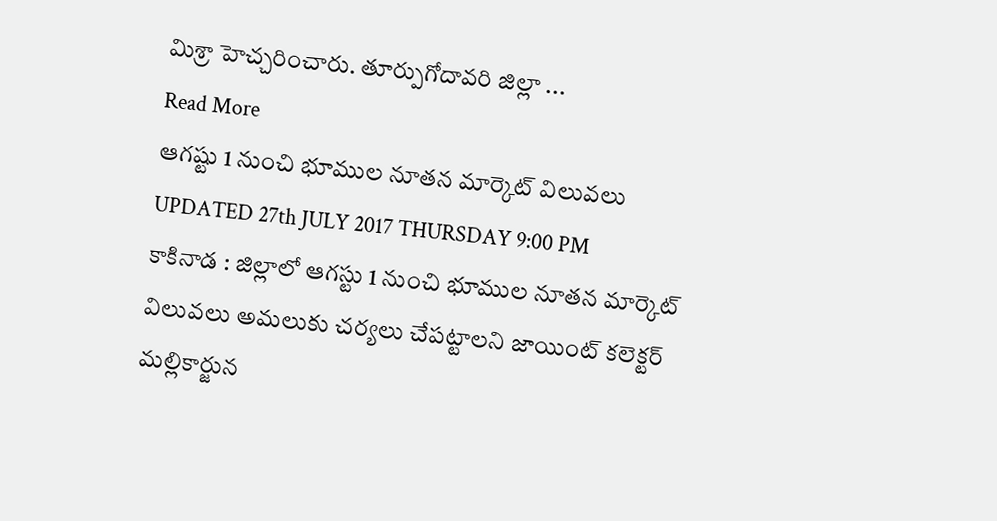మిశ్రా హెచ్చరించారు. తూర్పుగోదావరి జిల్లా ...
Read More
ఆగష్టు 1 నుంచి భూముల నూతన మార్కెట్ విలువలు
UPDATED 27th JULY 2017 THURSDAY 9:00 PM
కాకినాడ : జిల్లాలో ఆగస్టు 1 నుంచి భూముల నూతన మార్కెట్ విలువలు అమలుకు చర్యలు చేపట్టాలని జాయింట్ కలెక్టర్ మల్లికార్జున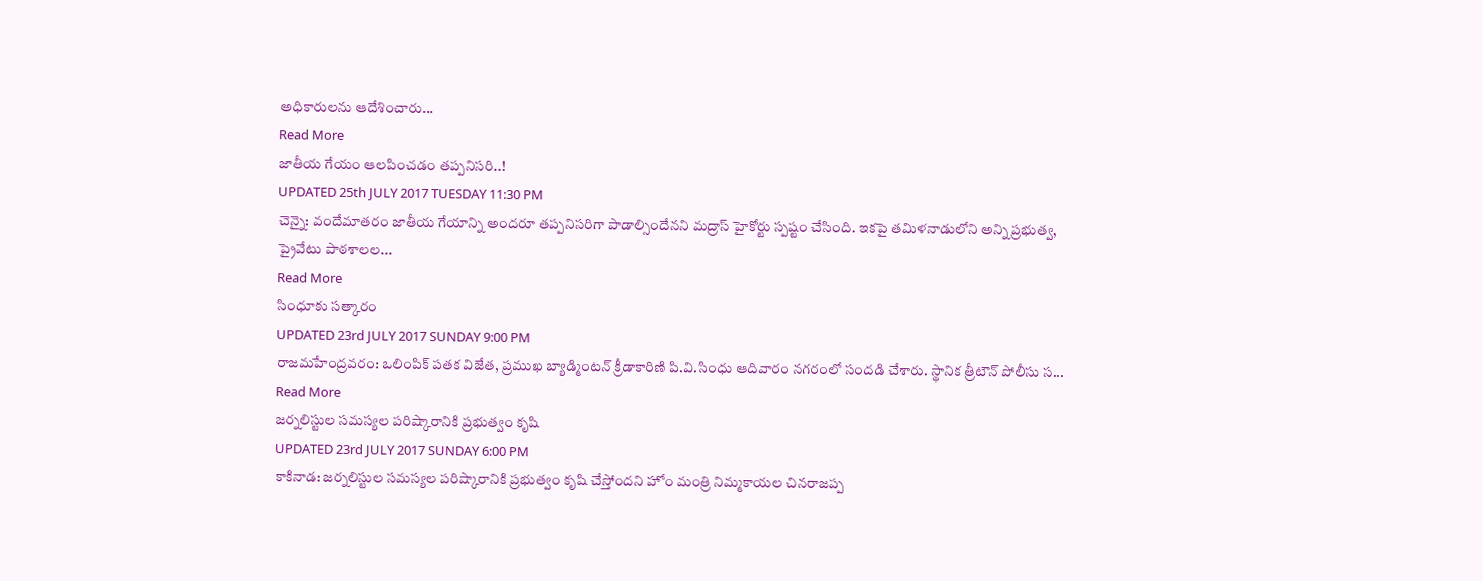అధికారులను ఆదేశించారు...
Read More
జాతీయ గేయం ఆలపించడం తప్పనిసరి..!
UPDATED 25th JULY 2017 TUESDAY 11:30 PM
చెన్నై: వందేమాతరం జాతీయ గేయాన్ని అందరూ తప్పనిసరిగా పాడాల్సిందేనని మద్రాస్ హైకోర్టు స్పష్టం చేసింది. ఇకపై తమిళనాడులోని అన్ని ప్రభుత్వ, ప్రైవేటు పాఠశాలల...
Read More
సింధూకు సత్కారం
UPDATED 23rd JULY 2017 SUNDAY 9:00 PM
రాజమహేంద్రవరం: ఒలింపిక్ పతక విజేత, ప్రముఖ బ్యాడ్మింటన్ క్రీడాకారిణి పి.వి.సింధు ఆదివారం నగరంలో సందడి చేశారు. స్థానిక త్రీటౌన్ పోలీసు స...
Read More
జర్నలిస్టుల సమస్యల పరిష్కారానికి ప్రభుత్వం కృషి
UPDATED 23rd JULY 2017 SUNDAY 6:00 PM
కాకినాడ: జర్నలిస్టుల సమస్యల పరిష్కారానికి ప్రభుత్వం కృషి చేస్తోందని హోం మంత్రి నిమ్మకాయల చినరాజప్ప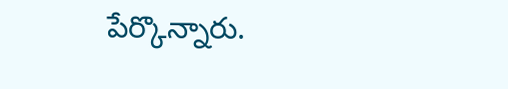పేర్కొన్నారు.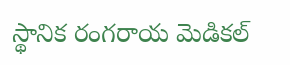స్థానిక రంగరాయ మెడికల్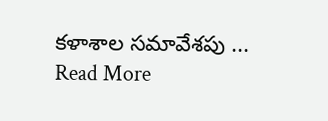కళాశాల సమావేశపు ...
Read More